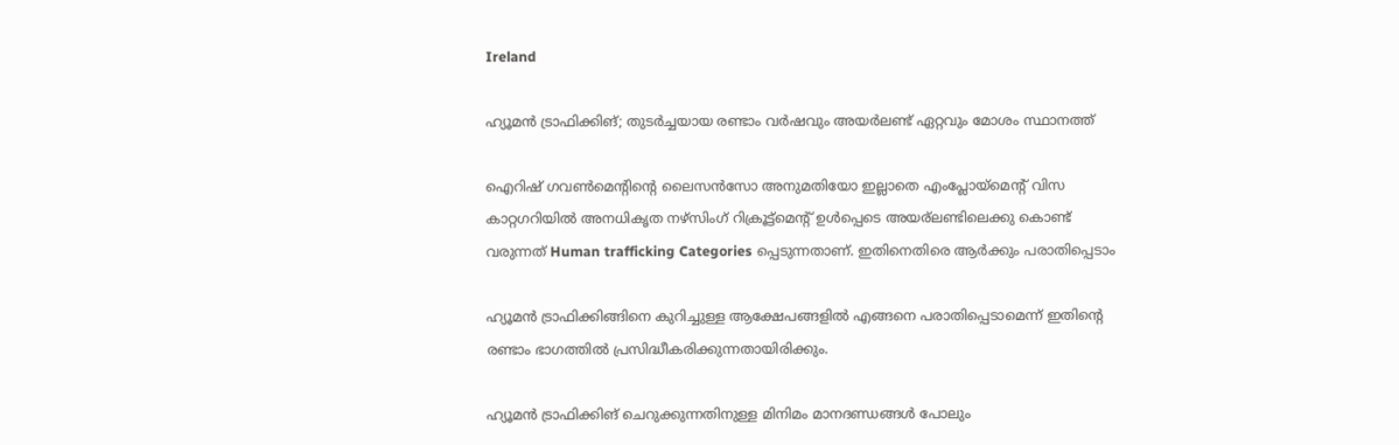Ireland

ഹ്യൂമൻ ട്രാഫിക്കിങ്; തുടർച്ചയായ രണ്ടാം വർഷവും അയർലണ്ട് ഏറ്റവും മോശം സ്ഥാനത്ത്

ഐറിഷ് ഗവൺമെന്റിന്റെ ലൈസൻസോ അനുമതിയോ ഇല്ലാതെ എംപ്ലോയ്‌മെന്റ് വിസ കാറ്റഗറിയിൽ അനധികൃത നഴ്സിംഗ് റിക്രൂട്ട്മെന്റ് ഉൾപ്പെടെ അയര്ലണ്ടിലെക്കു കൊണ്ട് വരുന്നത് Human trafficking Categories പ്പെടുന്നതാണ്. ഇതിനെതിരെ ആർക്കും പരാതിപ്പെടാം

ഹ്യൂമൻ ട്രാഫിക്കിങ്ങിനെ കുറിച്ചുള്ള ആക്ഷേപങ്ങളിൽ എങ്ങനെ പരാതിപ്പെടാമെന്ന് ഇതിന്റെ രണ്ടാം ഭാഗത്തിൽ പ്രസിദ്ധീകരിക്കുന്നതായിരിക്കും.

ഹ്യൂമൻ ട്രാഫിക്കിങ് ചെറുക്കുന്നതിനുള്ള മിനിമം മാനദണ്ഡങ്ങൾ പോലും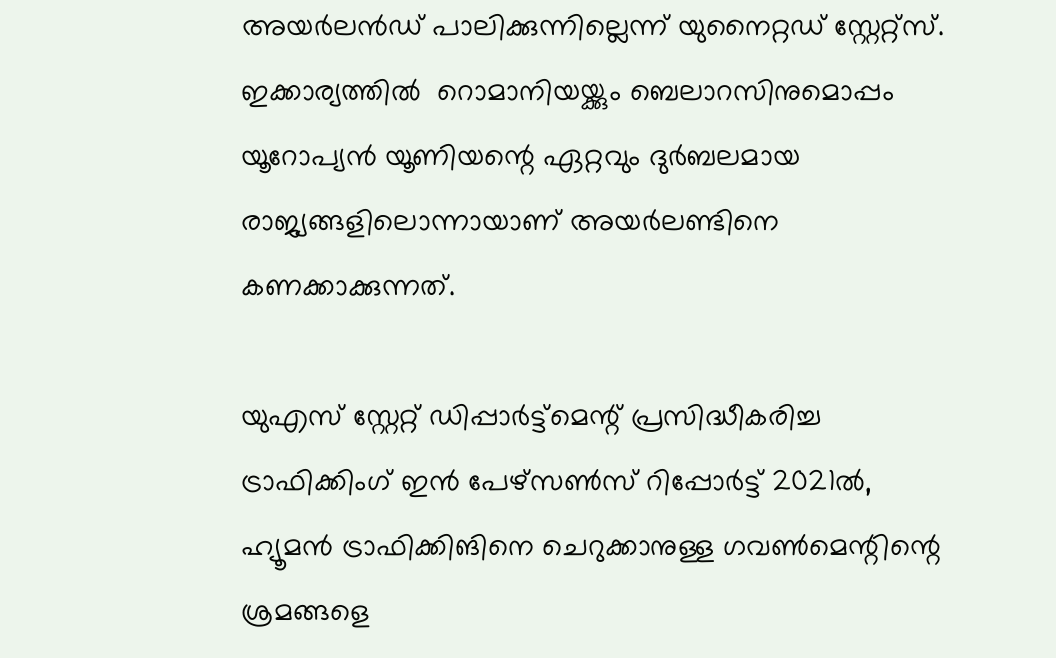അയർലൻഡ് പാലിക്കുന്നില്ലെന്ന് യുനൈറ്റഡ് സ്റ്റേറ്റ്‌സ്. ഇക്കാര്യത്തിൽ  റൊമാനിയയ്ക്കും ബെലാറസിനുമൊപ്പം യൂറോപ്യൻ യൂണിയന്റെ ഏറ്റവും ദുർബലമായ രാജ്യങ്ങളിലൊന്നായാണ് അയർലണ്ടിനെ കണക്കാക്കുന്നത്.

യുഎസ് സ്റ്റേറ്റ് ഡിപ്പാർട്ട്മെന്റ് പ്രസിദ്ധീകരിച്ച ട്രാഫിക്കിംഗ് ഇൻ പേഴ്‌സൺസ് റിപ്പോർട്ട് 2021ൽ, ഹ്യൂമൻ ട്രാഫിക്കിങിനെ ചെറുക്കാനുള്ള ഗവൺമെന്റിന്റെ ശ്രമങ്ങളെ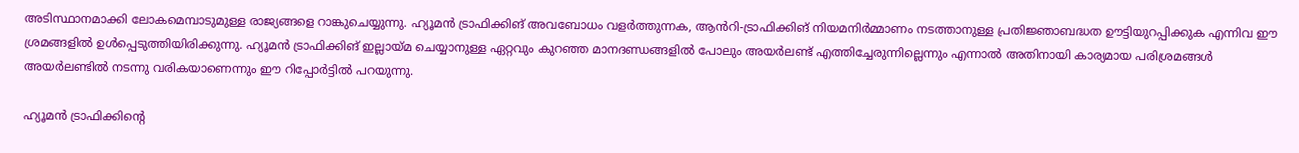അടിസ്ഥാനമാക്കി ലോകമെമ്പാടുമുള്ള രാജ്യങ്ങളെ റാങ്കുചെയ്യുന്നു. ഹ്യൂമൻ ട്രാഫിക്കിങ് അവബോധം വളർത്തുന്നക, ആൻറി-ട്രാഫിക്കിങ് നിയമനിർമ്മാണം നടത്താനുള്ള പ്രതിജ്ഞാബദ്ധത ഊട്ടിയുറപ്പിക്കുക എന്നിവ ഈ ശ്രമങ്ങളിൽ ഉൾപ്പെടുത്തിയിരിക്കുന്നു. ഹ്യൂമൻ ട്രാഫിക്കിങ് ഇല്ലായ്മ ചെയ്യാനുള്ള ഏറ്റവും കുറഞ്ഞ മാനദണ്ഡങ്ങളിൽ പോലും അയർലണ്ട് എത്തിച്ചേരുന്നില്ലെന്നും എന്നാൽ അതിനായി കാര്യമായ പരിശ്രമങ്ങൾ അയർലണ്ടിൽ നടന്നു വരികയാണെന്നും ഈ റിപ്പോർട്ടിൽ പറയുന്നു.

ഹ്യൂമൻ ട്രാഫിക്കിന്റെ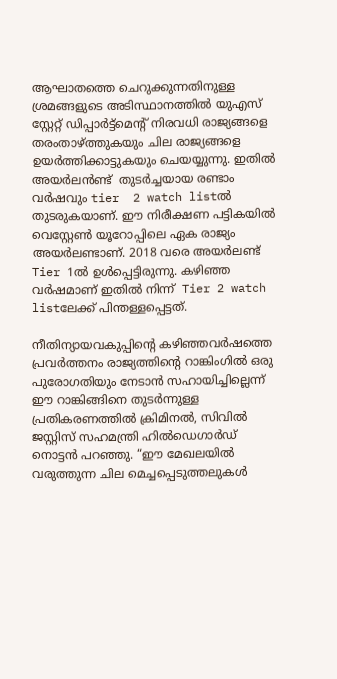ആഘാതത്തെ ചെറുക്കുന്നതിനുള്ള ശ്രമങ്ങളുടെ അടിസ്ഥാനത്തിൽ യുഎസ് സ്റ്റേറ്റ് ഡിപ്പാർട്ട്മെന്റ് നിരവധി രാജ്യങ്ങളെ തരംതാഴ്ത്തുകയും ചില രാജ്യങ്ങളെ ഉയർത്തിക്കാട്ടുകയും ചെയയ്യുന്നു. ഇതിൽ അയർലൻണ്ട്  തുടർച്ചയായ രണ്ടാം വർഷവും tier  2 watch listൽ തുടരുകയാണ്. ഈ നിരീക്ഷണ പട്ടികയിൽ വെസ്റ്റേൺ യൂറോപ്പിലെ ഏക രാജ്യം അയർലണ്ടാണ്. 2018 വരെ അയർലണ്ട് Tier 1ൽ ഉൾപ്പെട്ടിരുന്നു. കഴിഞ്ഞ വർഷമാണ് ഇതിൽ നിന്ന്  Tier 2 watch listലേക്ക് പിന്തള്ളപ്പെട്ടത്.

നീതിന്യായവകുപ്പിന്റെ കഴിഞ്ഞവർഷത്തെ   പ്രവർത്തനം രാജ്യത്തിന്റെ റാങ്കിംഗിൽ ഒരു പുരോഗതിയും നേടാൻ സഹായിച്ചില്ലെന്ന് ഈ റാങ്കിങ്ങിനെ തുടർന്നുള്ള പ്രതികരണത്തിൽ ക്രിമിനൽ, സിവിൽ ജസ്റ്റിസ് സഹമന്ത്രി ഹിൽഡെഗാർഡ് നൊട്ടൻ പറഞ്ഞു. “ഈ മേഖലയിൽ വരുത്തുന്ന ചില മെച്ചപ്പെടുത്തലുകൾ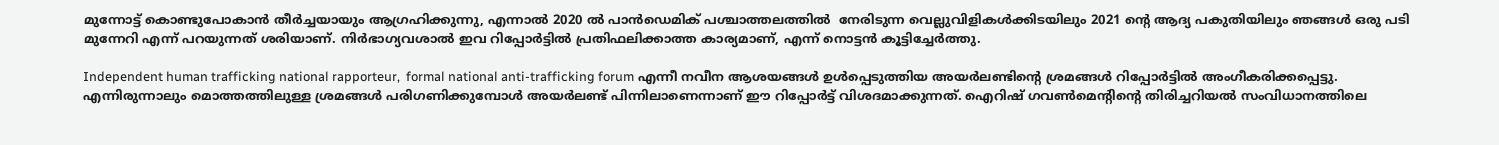മുന്നോട്ട് കൊണ്ടുപോകാൻ തീർച്ചയായും ആഗ്രഹിക്കുന്നു, എന്നാൽ 2020 ൽ പാൻഡെമിക് പശ്ചാത്തലത്തിൽ  നേരിടുന്ന വെല്ലുവിളികൾക്കിടയിലും 2021 ന്റെ ആദ്യ പകുതിയിലും ഞങ്ങൾ ഒരു പടി മുന്നേറി എന്ന് പറയുന്നത് ശരിയാണ്. നിർഭാഗ്യവശാൽ ഇവ റിപ്പോർട്ടിൽ പ്രതിഫലിക്കാത്ത കാര്യമാണ്, എന്ന് നൊട്ടൻ കൂട്ടിച്ചേർത്തു.

Independent human trafficking national rapporteur,  formal national anti-trafficking forum എന്നീ നവീന ആശയങ്ങൾ ഉൾപ്പെടുത്തിയ അയർലണ്ടിന്റെ ശ്രമങ്ങൾ റിപ്പോർട്ടിൽ അംഗീകരിക്കപ്പെട്ടു. എന്നിരുന്നാലും മൊത്തത്തിലുള്ള ശ്രമങ്ങൾ പരിഗണിക്കുമ്പോൾ അയർലണ്ട് പിന്നിലാണെന്നാണ് ഈ റിപ്പോർട്ട് വിശദമാക്കുന്നത്. ഐറിഷ് ഗവൺമെന്റിന്റെ തിരിച്ചറിയൽ സംവിധാനത്തിലെ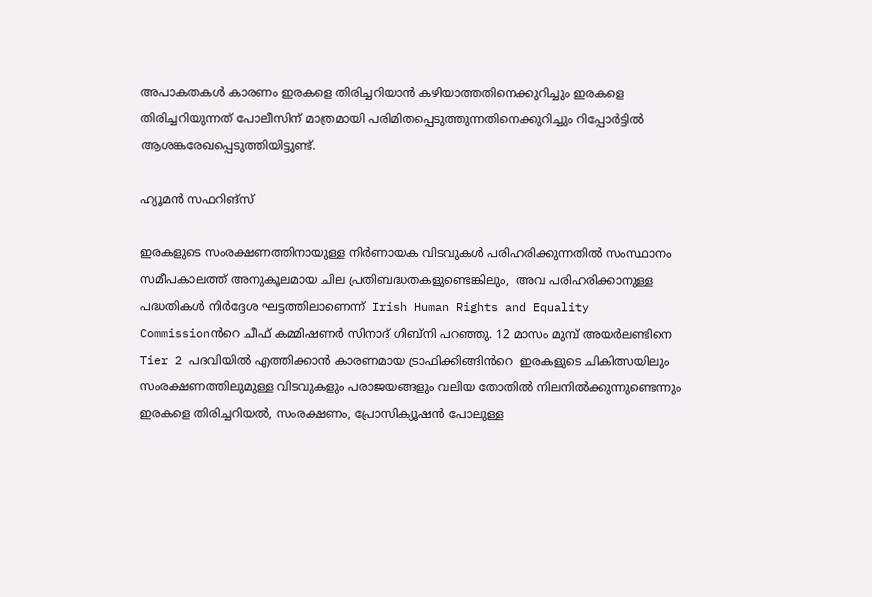അപാകതകൾ കാരണം ഇരകളെ തിരിച്ചറിയാൻ കഴിയാത്തതിനെക്കുറിച്ചും ഇരകളെ തിരിച്ചറിയുന്നത് പോലീസിന് മാത്രമായി പരിമിതപ്പെടുത്തുന്നതിനെക്കുറിച്ചും റിപ്പോർട്ടിൽ ആശങ്കരേഖപ്പെടുത്തിയിട്ടുണ്ട്.

ഹ്യൂമൻ സഫറിങ്സ്

ഇരകളുടെ സംരക്ഷണത്തിനായുള്ള നിർണായക വിടവുകൾ പരിഹരിക്കുന്നതിൽ സംസ്ഥാനം സമീപകാലത്ത് അനുകൂലമായ ചില പ്രതിബദ്ധതകളുണ്ടെങ്കിലും,  അവ പരിഹരിക്കാനുള്ള പദ്ധതികൾ നിർദ്ദേശ ഘട്ടത്തിലാണെന്ന്  Irish Human Rights and Equality Commissionൻറെ ചീഫ് കമ്മിഷണർ സിനാദ് ഗിബ്നി പറഞ്ഞു. 12 മാസം മുമ്പ് അയർലണ്ടിനെ Tier 2 പദവിയിൽ എത്തിക്കാൻ കാരണമായ ട്രാഫിക്കിങ്ങിൻറെ  ഇരകളുടെ ചികിത്സയിലും സംരക്ഷണത്തിലുമുള്ള വിടവുകളും പരാജയങ്ങളും വലിയ തോതിൽ നിലനിൽക്കുന്നുണ്ടെന്നും ഇരകളെ തിരിച്ചറിയൽ, സംരക്ഷണം, പ്രോസിക്യൂഷൻ പോലുള്ള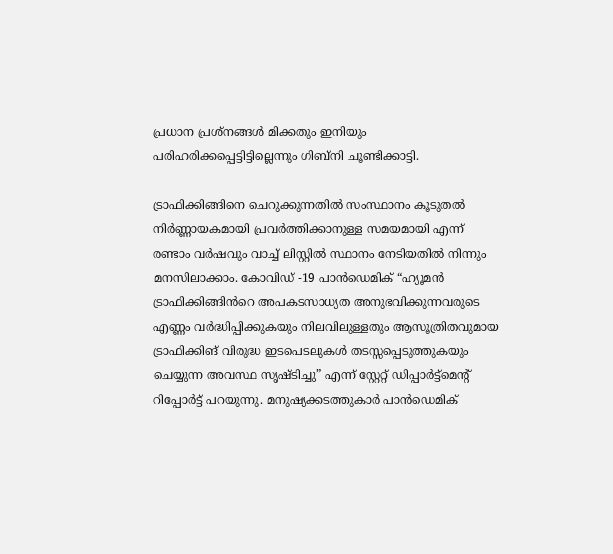പ്രധാന പ്രശ്നങ്ങൾ മിക്കതും ഇനിയും പരിഹരിക്കപ്പെട്ടിട്ടില്ലെന്നും ഗിബ്നി ചൂണ്ടിക്കാട്ടി.

ട്രാഫിക്കിങ്ങിനെ ചെറുക്കുന്നതിൽ സംസ്ഥാനം കൂടുതൽ നിർണ്ണായകമായി പ്രവർത്തിക്കാനുള്ള സമയമായി എന്ന് രണ്ടാം വർഷവും വാച്ച് ലിസ്റ്റിൽ സ്ഥാനം നേടിയതിൽ നിന്നും മനസിലാക്കാം. കോവിഡ് -19 പാൻഡെമിക് “ഹ്യൂമൻ ട്രാഫിക്കിങ്ങിൻറെ അപകടസാധ്യത അനുഭവിക്കുന്നവരുടെ എണ്ണം വർദ്ധിപ്പിക്കുകയും നിലവിലുള്ളതും ആസൂത്രിതവുമായ ട്രാഫിക്കിങ് വിരുദ്ധ ഇടപെടലുകൾ തടസ്സപ്പെടുത്തുകയും ചെയ്യുന്ന അവസ്ഥ സൃഷ്ടിച്ചു” എന്ന് സ്റ്റേറ്റ് ഡിപ്പാർട്ട്മെന്റ് റിപ്പോർട്ട് പറയുന്നു. മനുഷ്യക്കടത്തുകാർ പാൻഡെമിക്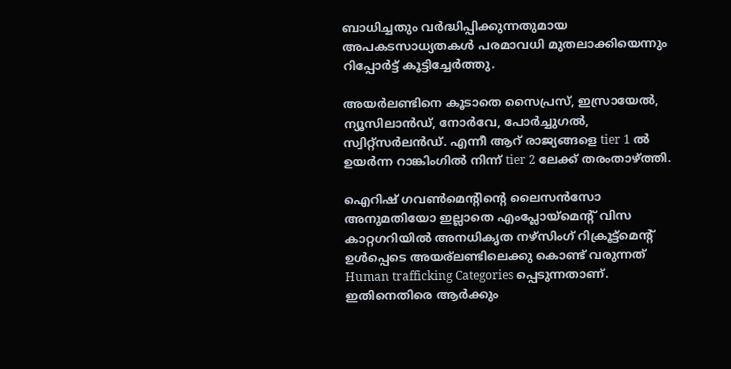ബാധിച്ചതും വർദ്ധിപ്പിക്കുന്നതുമായ അപകടസാധ്യതകൾ പരമാവധി മുതലാക്കിയെന്നും റിപ്പോർട്ട് കൂട്ടിച്ചേർത്തു.

അയർലണ്ടിനെ കൂടാതെ സൈപ്രസ്, ഇസ്രായേൽ, ന്യൂസിലാൻഡ്, നോർവേ, പോർച്ചുഗൽ, സ്വിറ്റ്സർലൻഡ്. എന്നീ ആറ് രാജ്യങ്ങളെ tier 1 ൽ ഉയർന്ന റാങ്കിംഗിൽ നിന്ന് tier 2 ലേക്ക് തരംതാഴ്ത്തി.

ഐറിഷ് ഗവൺമെന്റിന്റെ ലൈസൻസോ അനുമതിയോ ഇല്ലാതെ എംപ്ലോയ്‌മെന്റ് വിസ കാറ്റഗറിയിൽ അനധികൃത നഴ്സിംഗ് റിക്രൂട്ട്മെന്റ് ഉൾപ്പെടെ അയര്ലണ്ടിലെക്കു കൊണ്ട് വരുന്നത് Human trafficking Categories പ്പെടുന്നതാണ്. ഇതിനെതിരെ ആർക്കും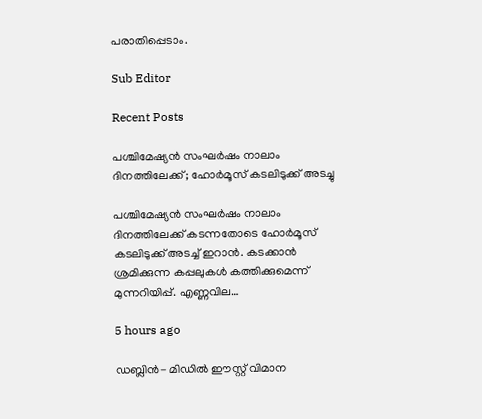പരാതിപ്പെടാം.

Sub Editor

Recent Posts

പശ്ചിമേഷ്യൻ സംഘർഷം നാലാം ദിനത്തിലേക്ക്; ഹോർമൂസ് കടലിടുക്ക് അടച്ചു

പശ്ചിമേഷ്യൻ സംഘർഷം നാലാം ദിനത്തിലേക്ക് കടന്നതോടെ ഹോർമൂസ് കടലിടുക്ക് അടച്ച് ഇറാൻ. കടക്കാൻ ശ്രമിക്കുന്ന കപ്പലുകൾ കത്തിക്കുമെന്ന് മുന്നറിയിപ്പ്. എണ്ണവില…

5 hours ago

ഡബ്ലിൻ- മിഡിൽ ഈസ്റ്റ് വിമാന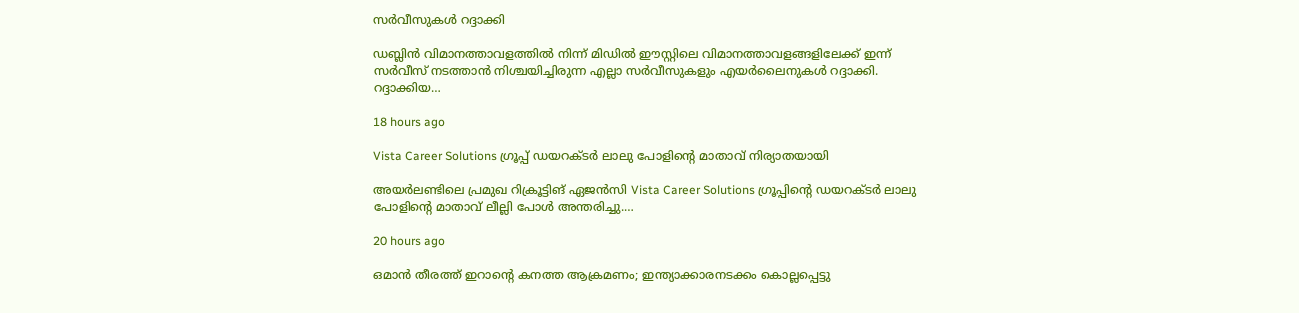സർവീസുകൾ റദ്ദാക്കി

ഡബ്ലിൻ വിമാനത്താവളത്തിൽ നിന്ന് മിഡിൽ ഈസ്റ്റിലെ വിമാനത്താവളങ്ങളിലേക്ക് ഇന്ന് സർവീസ് നടത്താൻ നിശ്ചയിച്ചിരുന്ന എല്ലാ സർവീസുകളും എയർലൈനുകൾ റദ്ദാക്കി. റദ്ദാക്കിയ…

18 hours ago

Vista Career Solutions ഗ്രൂപ്പ് ഡയറക്ടർ ലാലു പോളിന്റെ മാതാവ് നിര്യാതയായി

അയർലണ്ടിലെ പ്രമുഖ റിക്രൂട്ടിങ് ഏജൻസി Vista Career Solutions ഗ്രൂപ്പിന്റെ ഡയറക്ടർ ലാലു പോളിന്റെ മാതാവ് ലീല്ലി പോൾ അന്തരിച്ചു.…

20 hours ago

ഒമാൻ തീരത്ത് ഇറാന്റെ കനത്ത ആക്രമണം; ഇന്ത്യാക്കാരനടക്കം കൊല്ലപ്പെട്ടു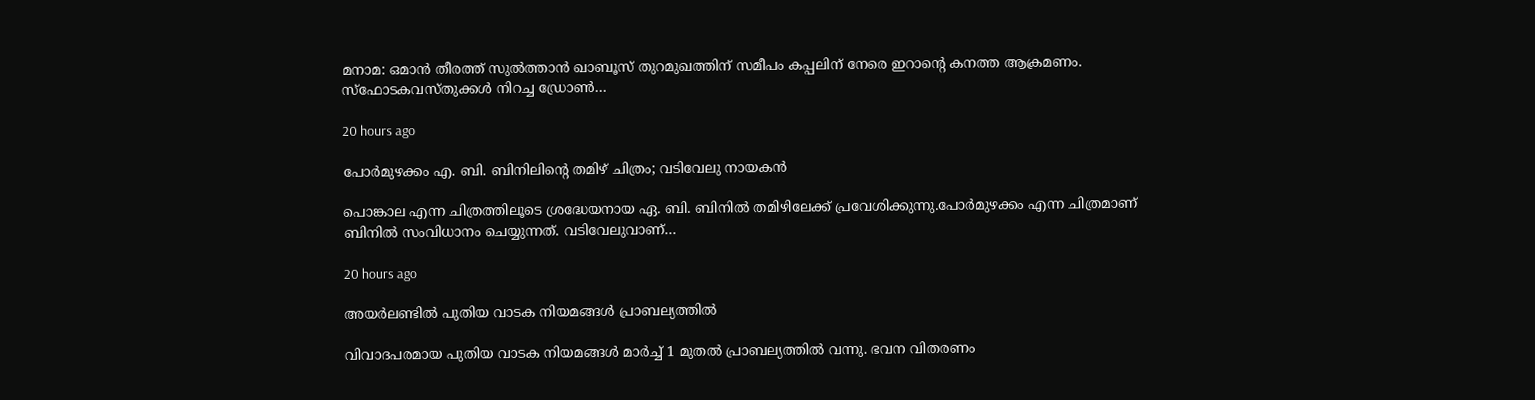മനാമ: ഒമാൻ തീരത്ത് സുൽത്താൻ ഖാബൂസ് തുറമുഖത്തിന് സമീപം കപ്പലിന് നേരെ ഇറാന്റെ കനത്ത ആക്രമണം. സ്ഫോടകവസ്തുക്കൾ നിറച്ച ഡ്രോൺ…

20 hours ago

പോർമുഴക്കം എ. ബി. ബിനിലിൻ്റെ തമിഴ് ചിത്രം; വടിവേലു നായകൻ

പൊങ്കാല എന്ന ചിത്രത്തിലൂടെ ശ്രദ്ധേയനായ ഏ. ബി. ബിനിൽ തമിഴിലേക്ക് പ്രവേശിക്കുന്നു.പോർമുഴക്കം എന്ന ചിത്രമാണ് ബിനിൽ സംവിധാനം ചെയ്യുന്നത്. വടിവേലുവാണ്…

20 hours ago

അയർലണ്ടിൽ പുതിയ വാടക നിയമങ്ങൾ പ്രാബല്യത്തിൽ

വിവാദപരമായ പുതിയ വാടക നിയമങ്ങൾ മാർച്ച്‌ 1 മുതൽ പ്രാബല്യത്തിൽ വന്നു. ഭവന വിതരണം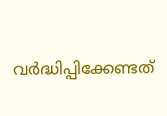വർദ്ധിപ്പിക്കേണ്ടത്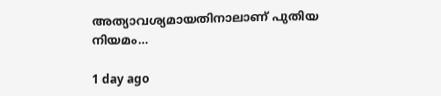അത്യാവശ്യമായതിനാലാണ് പുതിയ നിയമം…

1 day ago